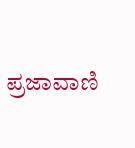ಪ್ರಜಾವಾಣಿ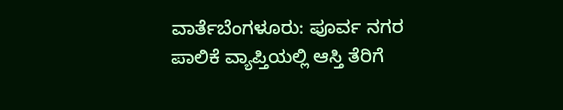ವಾರ್ತೆಬೆಂಗಳೂರು: ಪೂರ್ವ ನಗರ ಪಾಲಿಕೆ ವ್ಯಾಪ್ತಿಯಲ್ಲಿ ಆಸ್ತಿ ತೆರಿಗೆ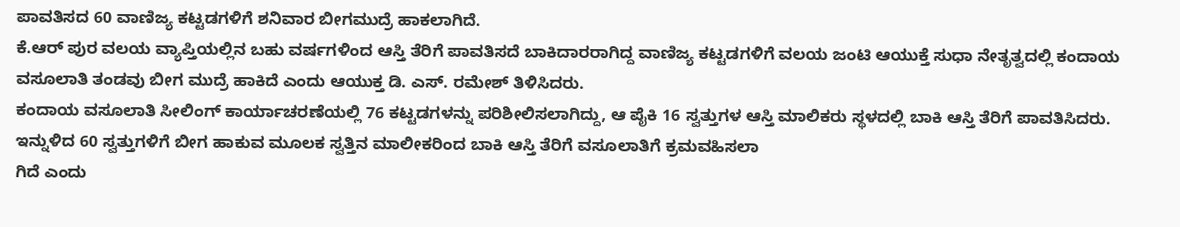ಪಾವತಿಸದ 60 ವಾಣಿಜ್ಯ ಕಟ್ಟಡಗಳಿಗೆ ಶನಿವಾರ ಬೀಗಮುದ್ರೆ ಹಾಕಲಾಗಿದೆ.
ಕೆ.ಆರ್ ಪುರ ವಲಯ ವ್ಯಾಪ್ತಿಯಲ್ಲಿನ ಬಹು ವರ್ಷಗಳಿಂದ ಆಸ್ತಿ ತೆರಿಗೆ ಪಾವತಿಸದೆ ಬಾಕಿದಾರರಾಗಿದ್ದ ವಾಣಿಜ್ಯ ಕಟ್ಟಡಗಳಿಗೆ ವಲಯ ಜಂಟಿ ಆಯುಕ್ತೆ ಸುಧಾ ನೇತೃತ್ವದಲ್ಲಿ ಕಂದಾಯ ವಸೂಲಾತಿ ತಂಡವು ಬೀಗ ಮುದ್ರೆ ಹಾಕಿದೆ ಎಂದು ಆಯುಕ್ತ ಡಿ. ಎಸ್. ರಮೇಶ್ ತಿಳಿಸಿದರು.
ಕಂದಾಯ ವಸೂಲಾತಿ ಸೀಲಿಂಗ್ ಕಾರ್ಯಾಚರಣೆಯಲ್ಲಿ 76 ಕಟ್ಟಡಗಳನ್ನು ಪರಿಶೀಲಿಸಲಾಗಿದ್ದು, ಆ ಪೈಕಿ 16 ಸ್ವತ್ತುಗಳ ಆಸ್ತಿ ಮಾಲಿಕರು ಸ್ಥಳದಲ್ಲಿ ಬಾಕಿ ಆಸ್ತಿ ತೆರಿಗೆ ಪಾವತಿಸಿದರು. ಇನ್ನುಳಿದ 60 ಸ್ವತ್ತುಗಳಿಗೆ ಬೀಗ ಹಾಕುವ ಮೂಲಕ ಸ್ವತ್ತಿನ ಮಾಲೀಕರಿಂದ ಬಾಕಿ ಆಸ್ತಿ ತೆರಿಗೆ ವಸೂಲಾತಿಗೆ ಕ್ರಮವಹಿಸಲಾ
ಗಿದೆ ಎಂದು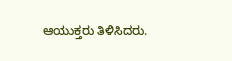ಆಯುಕ್ತರು ತಿಳಿಸಿದರು.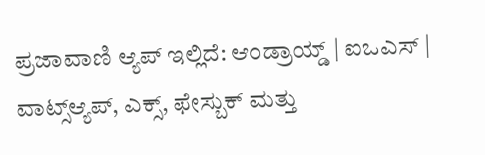ಪ್ರಜಾವಾಣಿ ಆ್ಯಪ್ ಇಲ್ಲಿದೆ: ಆಂಡ್ರಾಯ್ಡ್ | ಐಒಎಸ್ | ವಾಟ್ಸ್ಆ್ಯಪ್, ಎಕ್ಸ್, ಫೇಸ್ಬುಕ್ ಮತ್ತು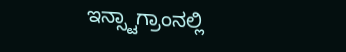ಇನ್ಸ್ಟಾಗ್ರಾಂನಲ್ಲಿ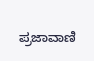ಪ್ರಜಾವಾಣಿ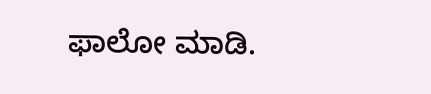ಫಾಲೋ ಮಾಡಿ.